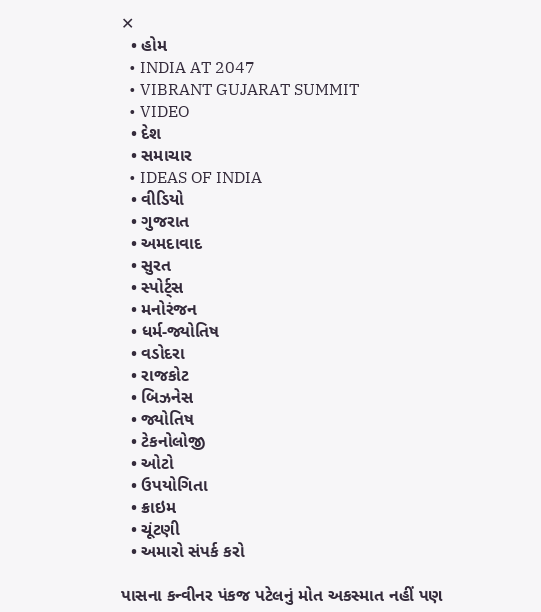✕
  • હોમ
  • INDIA AT 2047
  • VIBRANT GUJARAT SUMMIT
  • VIDEO
  • દેશ
  • સમાચાર
  • IDEAS OF INDIA
  • વીડિયો
  • ગુજરાત
  • અમદાવાદ
  • સુરત
  • સ્પોર્ટ્સ
  • મનોરંજન
  • ધર્મ-જ્યોતિષ
  • વડોદરા
  • રાજકોટ
  • બિઝનેસ
  • જ્યોતિષ
  • ટેકનોલોજી
  • ઓટો
  • ઉપયોગિતા
  • ક્રાઇમ
  • ચૂંટણી
  • અમારો સંપર્ક કરો

પાસના કન્વીનર પંકજ પટેલનું મોત અકસ્માત નહીં પણ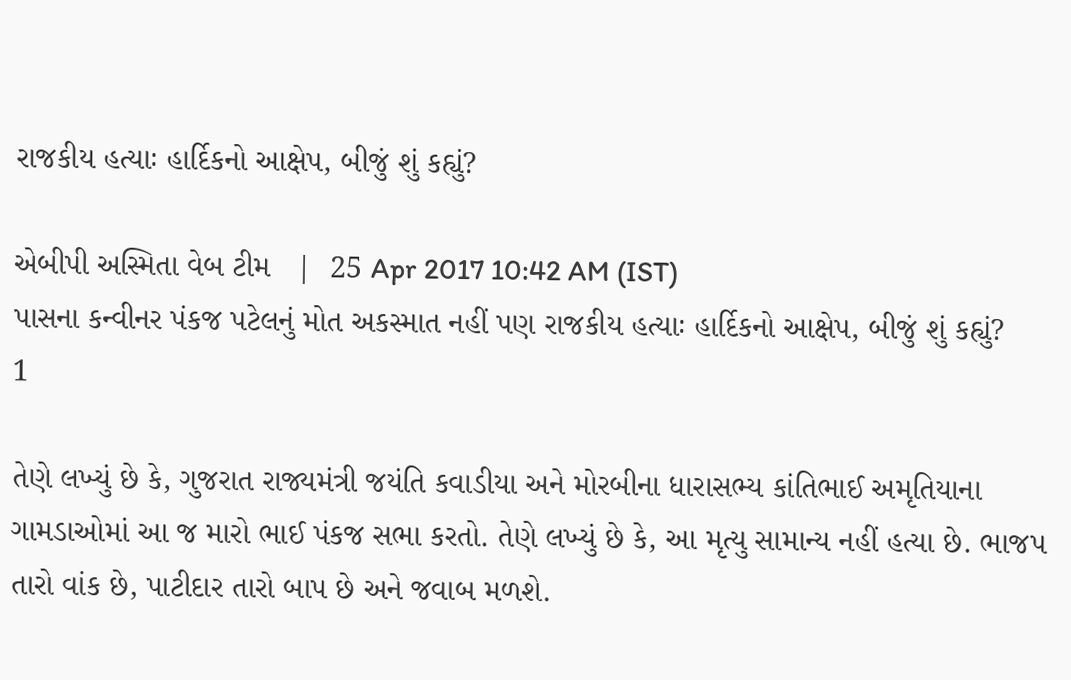રાજકીય હત્યાઃ હાર્દિકનો આક્ષેપ, બીજું શું કહ્યું?

એબીપી અસ્મિતા વેબ ટીમ   |  25 Apr 2017 10:42 AM (IST)
પાસના કન્વીનર પંકજ પટેલનું મોત અકસ્માત નહીં પણ રાજકીય હત્યાઃ હાર્દિકનો આક્ષેપ, બીજું શું કહ્યું?
1

તેણે લખ્યું છે કે, ગુજરાત રાજ્યમંત્રી જયંતિ કવાડીયા અને મોરબીના ધારાસભ્ય કાંતિભાઈ અમૃતિયાના ગામડાઓમાં આ જ મારો ભાઈ પંકજ સભા કરતો. તેણે લખ્યું છે કે, આ મૃત્યુ સામાન્ય નહીં હત્યા છે. ભાજપ તારો વાંક છે, પાટીદાર તારો બાપ છે અને જવાબ મળશે.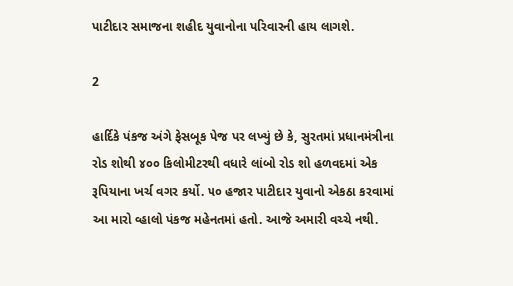પાટીદાર સમાજના શહીદ યુવાનોના પરિવારની હાય લાગશે.

2

હાર્દિકે પંકજ અંગે ફેસબૂક પેજ પર લખ્યું છે કે, સુરતમાં પ્રધાનમંત્રીના રોડ શોથી ૪૦૦ કિલોમીટરથી વધારે લાંબો રોડ શો હળવદમાં એક રૂપિયાના ખર્ચ વગર કર્યો. ૫૦ હજાર પાટીદાર યુવાનો એકઠા કરવામાં આ મારો વ્હાલો પંકજ મહેનતમાં હતો. આજે અમારી વચ્ચે નથી.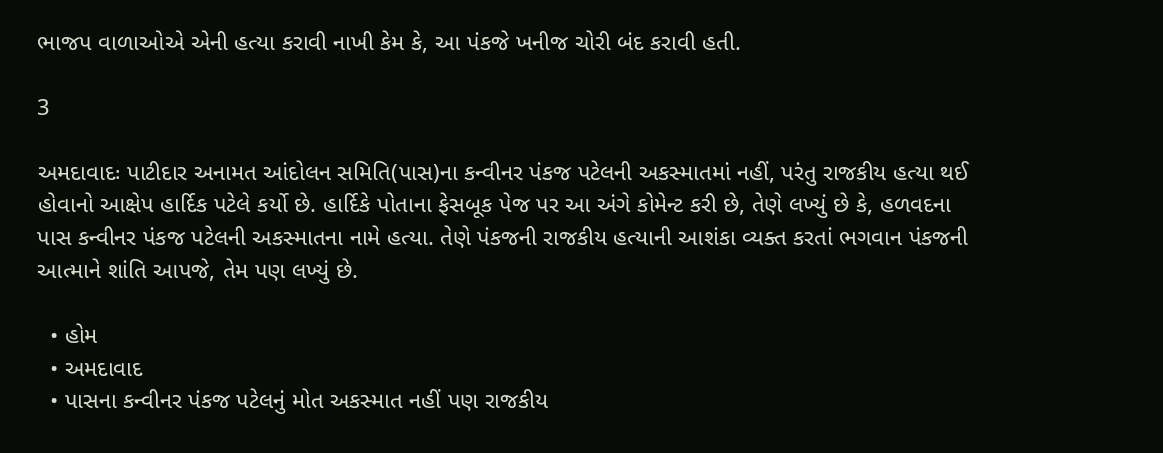ભાજપ વાળાઓએ એની હત્યા કરાવી નાખી કેમ કે, આ પંકજે ખનીજ ચોરી બંદ કરાવી હતી.

3

અમદાવાદઃ પાટીદાર અનામત આંદોલન સમિતિ(પાસ)ના કન્વીનર પંકજ પટેલની અકસ્માતમાં નહીં, પરંતુ રાજકીય હત્યા થઈ હોવાનો આક્ષેપ હાર્દિક પટેલે કર્યો છે. હાર્દિકે પોતાના ફેસબૂક પેજ પર આ અંગે કોમેન્ટ કરી છે, તેણે લખ્યું છે કે, હળવદના પાસ કન્વીનર પંકજ પટેલની અકસ્માતના નામે હત્યા. તેણે પંકજની રાજકીય હત્યાની આશંકા વ્યક્ત કરતાં ભગવાન પંકજની આત્માને શાંતિ આપજે, તેમ પણ લખ્યું છે.

  • હોમ
  • અમદાવાદ
  • પાસના કન્વીનર પંકજ પટેલનું મોત અકસ્માત નહીં પણ રાજકીય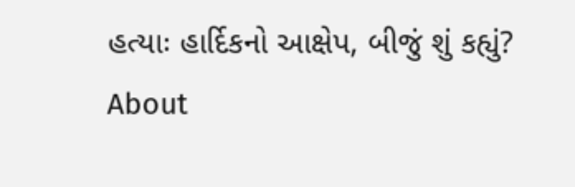હત્યાઃ હાર્દિકનો આક્ષેપ, બીજું શું કહ્યું?
About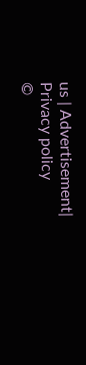us | Advertisement| Privacy policy
©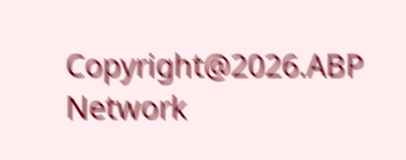Copyright@2026.ABP Network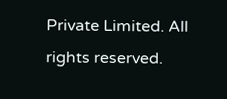Private Limited. All rights reserved.